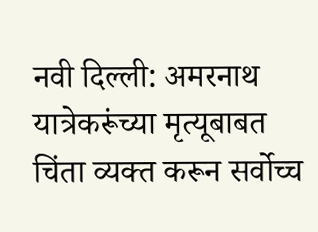नवी दिल्ली: अमरनाथ यात्रेकरूंच्या मृत्यूबाबत चिंता व्यक्त करून सर्वोच्च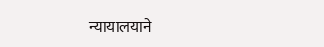न्यायालयाने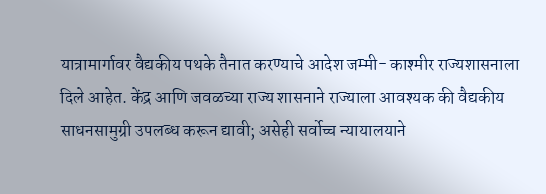यात्रामार्गावर वैद्यकीय पथके तैनात करण्याचे आदेश जम्मी- काश्मीर राज्यशासनाला दिले आहेत. केंद्र आणि जवळच्या राज्य शासनाने राज्याला आवश्यक की वैद्यकीय साधनसामुग्री उपलब्ध करून द्यावी; असेही सर्वोच्च न्यायालयाने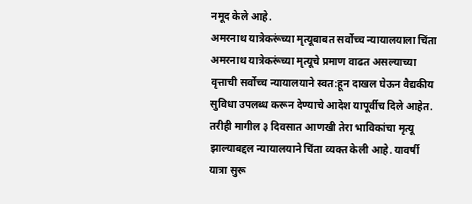नमूद केले आहे.
अमरनाथ यात्रेकरूंच्या मृत्यूबाबत सर्वोच्च न्यायालयाला चिंता
अमरनाथ यात्रेकरूंच्या मृत्यूचे प्रमाण वाढत असल्याच्या वृत्ताची सर्वोच्च न्यायालयाने स्वत:हून दाखल घेऊन वैद्यकीय सुविधा उपलब्ध करून देण्याचे आदेश यापूर्वीच दिले आहेत. तरीही मागील ३ दिवसात आणखी तेरा भाविकांचा मृत्यू झाल्याबद्दल न्यायालयाने चिंता व्यक्त केली आहे. यावर्षी यात्रा सुरू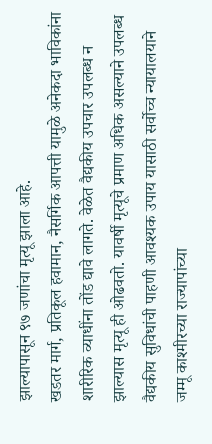झाल्यापासून ९७ जणांचा मृत्यू झाला आहे.
खडतर मार्ग, प्रतिकूल हवामान, नैसर्गिक आपत्ती यामुळे अनेकदा भाविकांना शारीरिक व्याधींना तोंड द्यावे लागते. वेळेत वैद्यकीय उपचार उपलब्ध न झाल्यास मृत्यू ही ओढवतो. यावर्षी मृत्यूचे प्रमाण अधिक असल्याने उपलब्ध वैद्यकीय सुविधांची पाहणी आवश्यक उपाय यासाठी सर्वोच्च न्यायालयाने जम्मू काश्मीरच्या राज्यापांच्या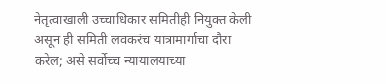नेतृत्वाखाली उच्चाधिकार समितीही नियुक्त केली असून ही समिती लवकरंच यात्रामार्गाचा दौरा करेल; असे सर्वोच्च न्यायालयाच्या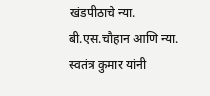खंडपीठाचे न्या. बी.एस.चौहान आणि न्या. स्वतंत्र कुमार यांनी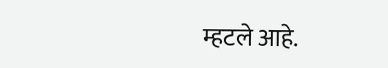म्हटले आहे.